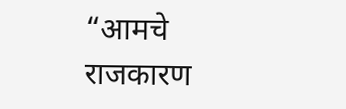“आमचे राजकारण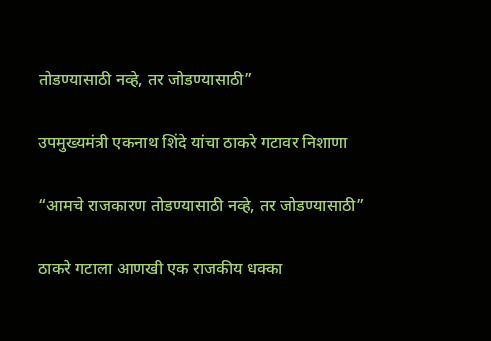तोडण्यासाठी नव्हे, तर जोडण्यासाठी”

उपमुख्यमंत्री एकनाथ शिंदे यांचा ठाकरे गटावर निशाणा

“आमचे राजकारण तोडण्यासाठी नव्हे, तर जोडण्यासाठी”

ठाकरे गटाला आणखी एक राजकीय धक्का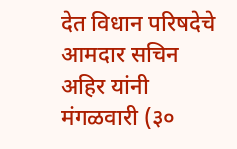देत विधान परिषदेचे आमदार सचिन अहिर यांनी मंगळवारी (३०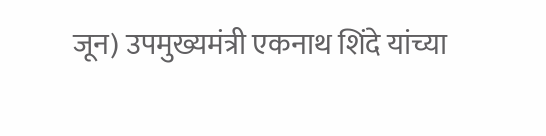जून) उपमुख्यमंत्री एकनाथ शिंदे यांच्या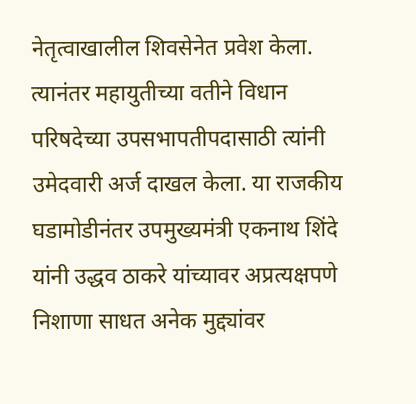नेतृत्वाखालील शिवसेनेत प्रवेश केला. त्यानंतर महायुतीच्या वतीने विधान परिषदेच्या उपसभापतीपदासाठी त्यांनी उमेदवारी अर्ज दाखल केला. या राजकीय घडामोडीनंतर उपमुख्यमंत्री एकनाथ शिंदे यांनी उद्धव ठाकरे यांच्यावर अप्रत्यक्षपणे निशाणा साधत अनेक मुद्द्यांवर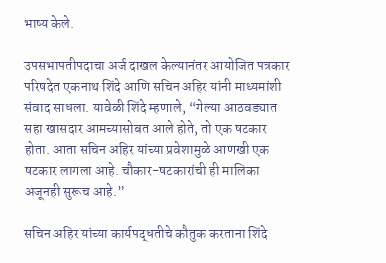भाष्य केले.

उपसभापतीपदाचा अर्ज दाखल केल्यानंतर आयोजित पत्रकार परिषदेत एकनाथ शिंदे आणि सचिन अहिर यांनी माध्यमांशी संवाद साधला. यावेळी शिंदे म्हणाले, “गेल्या आठवड्यात सहा खासदार आमच्यासोबत आले होते, तो एक षटकार होता. आता सचिन अहिर यांच्या प्रवेशामुळे आणखी एक षटकार लागला आहे. चौकार-षटकारांची ही मालिका अजूनही सुरूच आहे.”

सचिन अहिर यांच्या कार्यपद्धतीचे कौतुक करताना शिंदे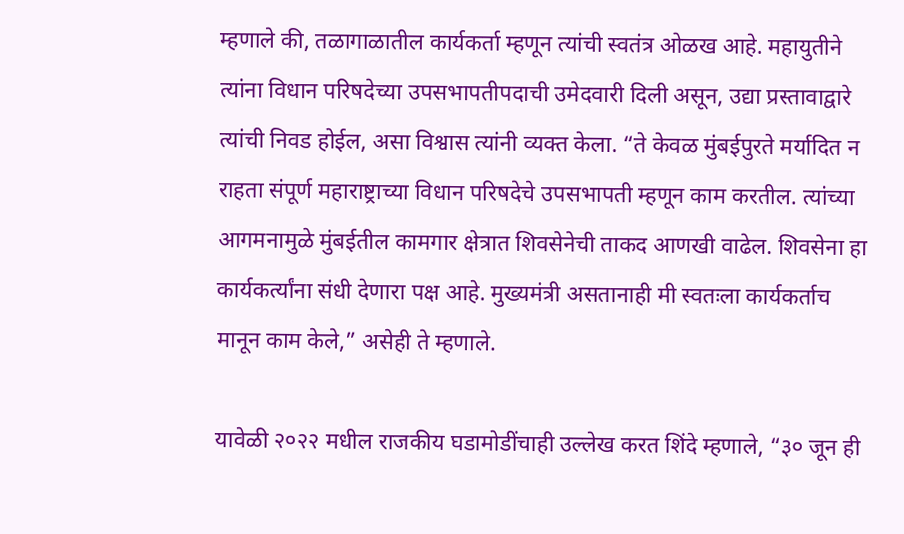म्हणाले की, तळागाळातील कार्यकर्ता म्हणून त्यांची स्वतंत्र ओळख आहे. महायुतीने त्यांना विधान परिषदेच्या उपसभापतीपदाची उमेदवारी दिली असून, उद्या प्रस्तावाद्वारे त्यांची निवड होईल, असा विश्वास त्यांनी व्यक्त केला. “ते केवळ मुंबईपुरते मर्यादित न राहता संपूर्ण महाराष्ट्राच्या विधान परिषदेचे उपसभापती म्हणून काम करतील. त्यांच्या आगमनामुळे मुंबईतील कामगार क्षेत्रात शिवसेनेची ताकद आणखी वाढेल. शिवसेना हा कार्यकर्त्यांना संधी देणारा पक्ष आहे. मुख्यमंत्री असतानाही मी स्वतःला कार्यकर्ताच मानून काम केले,” असेही ते म्हणाले.

यावेळी २०२२ मधील राजकीय घडामोडींचाही उल्लेख करत शिंदे म्हणाले, “३० जून ही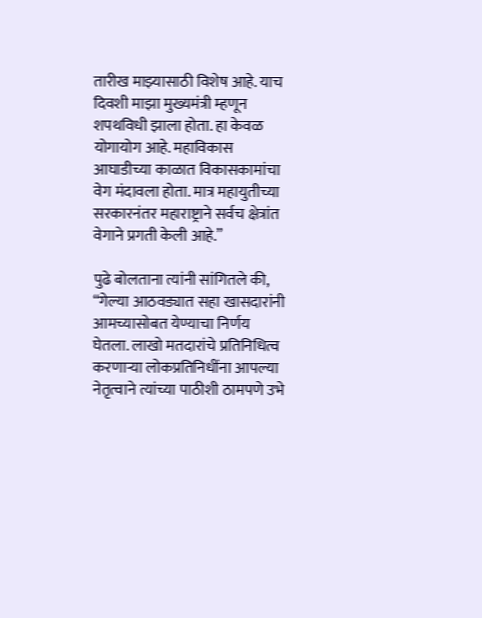तारीख माझ्यासाठी विशेष आहे. याच दिवशी माझा मुख्यमंत्री म्हणून शपथविधी झाला होता. हा केवळ योगायोग आहे. महाविकास आघाडीच्या काळात विकासकामांचा वेग मंदावला होता. मात्र महायुतीच्या सरकारनंतर महाराष्ट्राने सर्वच क्षेत्रांत वेगाने प्रगती केली आहे.”

पुढे बोलताना त्यांनी सांगितले की, “गेल्या आठवड्यात सहा खासदारांनी आमच्यासोबत येण्याचा निर्णय घेतला. लाखो मतदारांचे प्रतिनिधित्व करणाऱ्या लोकप्रतिनिधींना आपल्या नेतृत्वाने त्यांच्या पाठीशी ठामपणे उभे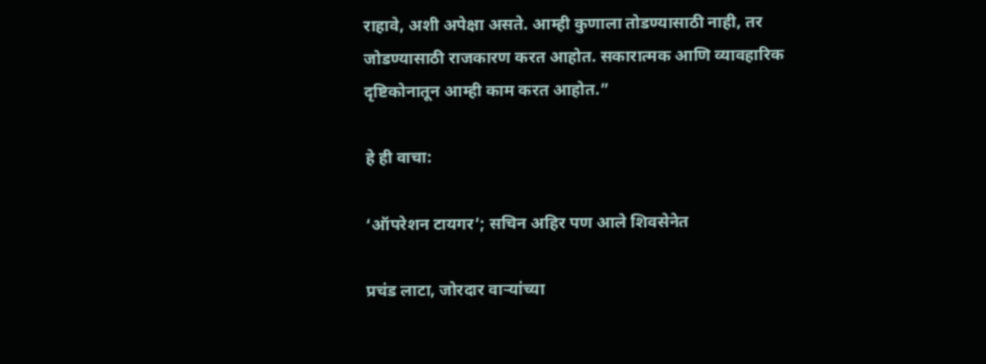राहावे, अशी अपेक्षा असते. आम्ही कुणाला तोडण्यासाठी नाही, तर जोडण्यासाठी राजकारण करत आहोत. सकारात्मक आणि व्यावहारिक दृष्टिकोनातून आम्ही काम करत आहोत.”

हे ही वाचा:

‘ऑपरेशन टायगर’; सचिन अहिर पण आले शिवसेनेत

प्रचंड लाटा, जोरदार वाऱ्यांच्या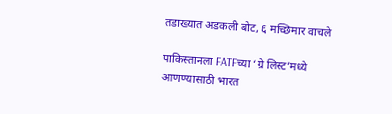तडाख्यात अडकली बोट, ६ मच्छिमार वाचले

पाकिस्तानला FATFच्या ‘ग्रे लिस्ट’मध्ये आणण्यासाठी भारत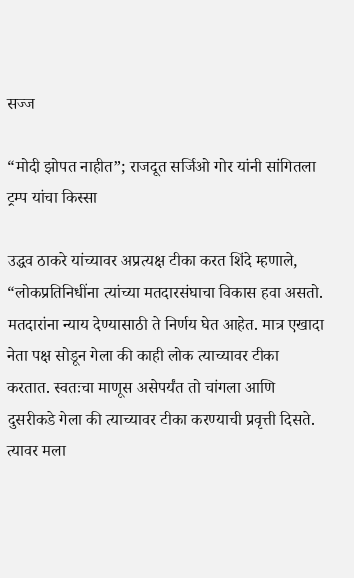सज्ज

“मोदी झोपत नाहीत”; राजदूत सर्जिओ गोर यांनी सांगितला ट्रम्प यांचा किस्सा

उद्धव ठाकरे यांच्यावर अप्रत्यक्ष टीका करत शिंदे म्हणाले, “लोकप्रतिनिधींना त्यांच्या मतदारसंघाचा विकास हवा असतो. मतदारांना न्याय देण्यासाठी ते निर्णय घेत आहेत. मात्र एखादा नेता पक्ष सोडून गेला की काही लोक त्याच्यावर टीका करतात. स्वतःचा माणूस असेपर्यंत तो चांगला आणि दुसरीकडे गेला की त्याच्यावर टीका करण्याची प्रवृत्ती दिसते. त्यावर मला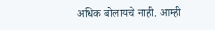अधिक बोलायचे नाही. आम्ही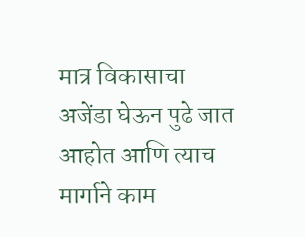मात्र विकासाचा अजेंडा घेऊन पुढे जात आहोत आणि त्याच मार्गाने काम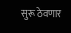सुरू ठेवणार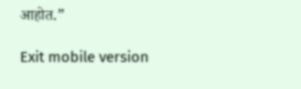आहोत.”

Exit mobile version